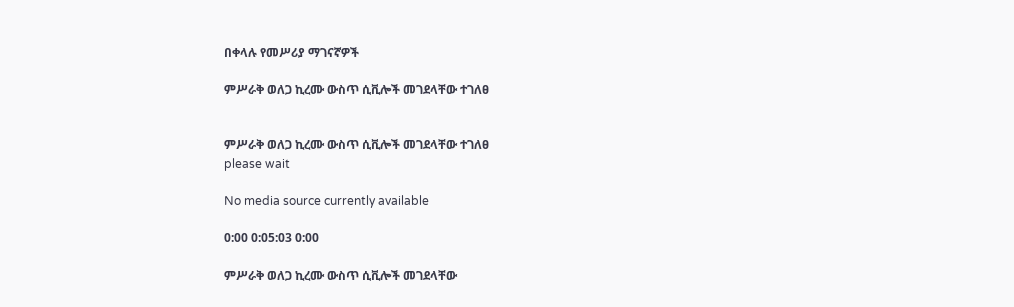በቀላሉ የመሥሪያ ማገናኛዎች

ምሥራቅ ወለጋ ኪረሙ ውስጥ ሲቪሎች መገደላቸው ተገለፀ


ምሥራቅ ወለጋ ኪረሙ ውስጥ ሲቪሎች መገደላቸው ተገለፀ
please wait

No media source currently available

0:00 0:05:03 0:00

ምሥራቅ ወለጋ ኪረሙ ውስጥ ሲቪሎች መገደላቸው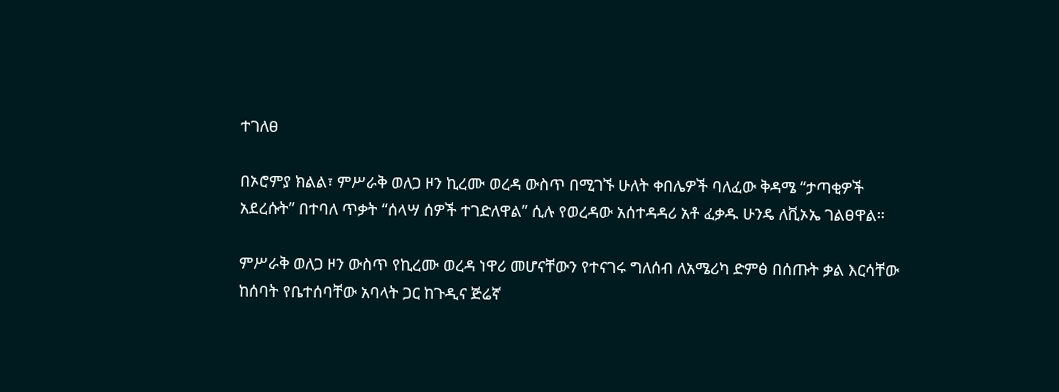ተገለፀ

በኦሮምያ ክልል፣ ምሥራቅ ወለጋ ዞን ኪረሙ ወረዳ ውስጥ በሚገኙ ሁለት ቀበሌዎች ባለፈው ቅዳሜ “ታጣቂዎች አደረሱት” በተባለ ጥቃት “ሰላሣ ሰዎች ተገድለዋል” ሲሉ የወረዳው አሰተዳዳሪ አቶ ፈቃዱ ሁንዴ ለቪኦኤ ገልፀዋል።

ምሥራቅ ወለጋ ዞን ውስጥ የኪረሙ ወረዳ ነዋሪ መሆናቸውን የተናገሩ ግለሰብ ለአሜሪካ ድምፅ በሰጡት ቃል እርሳቸው ከሰባት የቤተሰባቸው አባላት ጋር ከጉዲና ጅሬኛ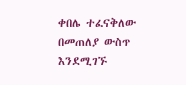ቀበሌ ተፈናቅለው በመጠለያ ውስጥ እንደሚገኙ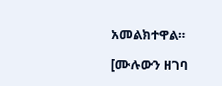አመልክተዋል።

[ሙሉውን ዘገባ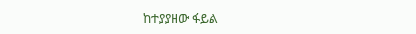ከተያያዘው ፋይል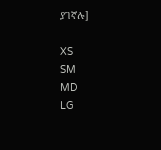ያገኛሉ]

XS
SM
MD
LG